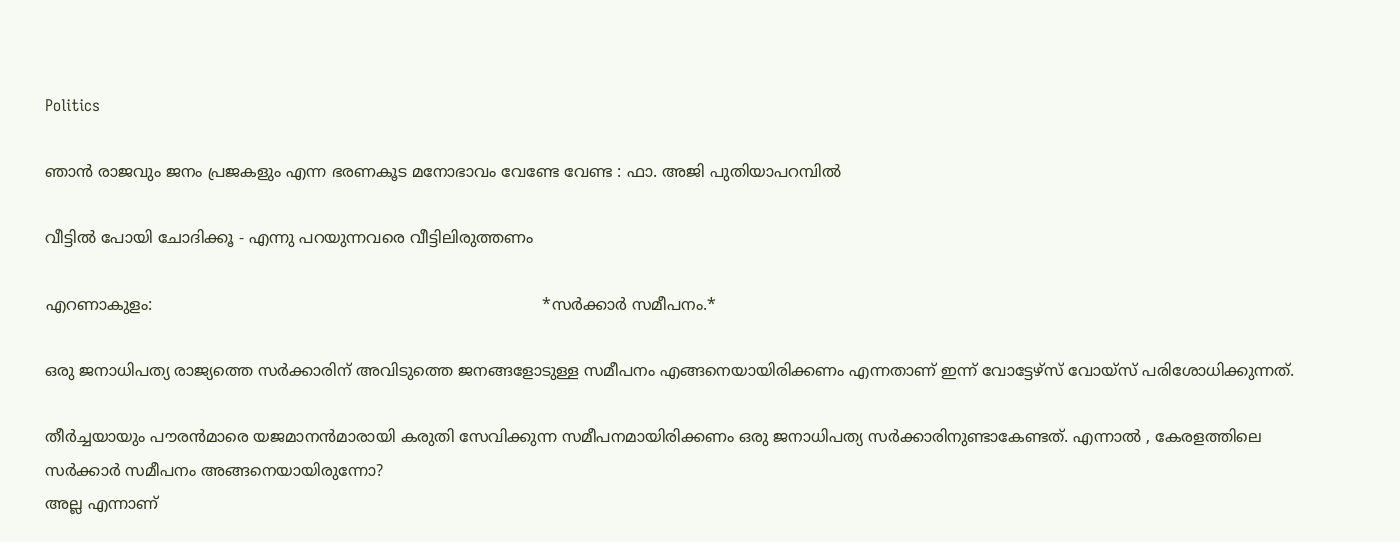Politics

ഞാൻ രാജവും ജനം പ്രജകളും എന്ന ഭരണകൂട മനോഭാവം വേണ്ടേ വേണ്ട : ഫാ. അജി പുതിയാപറമ്പിൽ

വീട്ടിൽ പോയി ചോദിക്കൂ - എന്നു പറയുന്നവരെ വീട്ടിലിരുത്തണം

എറണാകുളം:                                                                               *സർക്കാർ സമീപനം.*

ഒരു ജനാധിപത്യ രാജ്യത്തെ സർക്കാരിന് അവിടുത്തെ ജനങ്ങളോടുള്ള സമീപനം എങ്ങനെയായിരിക്കണം എന്നതാണ് ഇന്ന് വോട്ടേഴ്സ് വോയ്സ് പരിശോധിക്കുന്നത്.

തീർച്ചയായും പൗരൻമാരെ യജമാനൻമാരായി കരുതി സേവിക്കുന്ന സമീപനമായിരിക്കണം ഒരു ജനാധിപത്യ സർക്കാരിനുണ്ടാകേണ്ടത്. എന്നാൽ , കേരളത്തിലെ സർക്കാർ സമീപനം അങ്ങനെയായിരുന്നോ?
അല്ല എന്നാണ്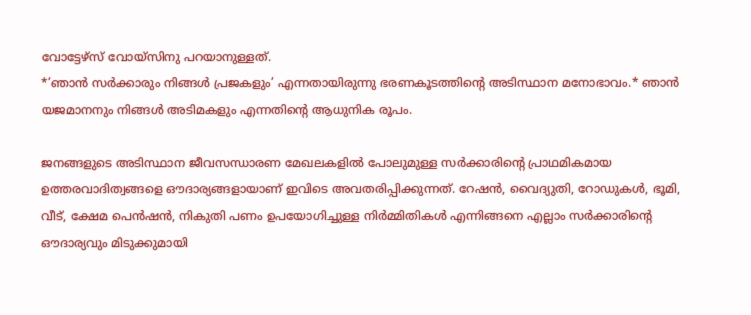വോട്ടേഴ്സ് വോയ്സിനു പറയാനുള്ളത്.
*’ഞാൻ സർക്കാരും നിങ്ങൾ പ്രജകളും’ എന്നതായിരുന്നു ഭരണകൂടത്തിൻ്റെ അടിസ്ഥാന മനോഭാവം.* ഞാൻ യജമാനനും നിങ്ങൾ അടിമകളും എന്നതിൻ്റെ ആധുനിക രൂപം.

ജനങ്ങളുടെ അടിസ്ഥാന ജീവസന്ധാരണ മേഖലകളിൽ പോലുമുള്ള സർക്കാരിൻ്റെ പ്രാഥമികമായ ഉത്തരവാദിത്വങ്ങളെ ഔദാര്യങ്ങളായാണ് ഇവിടെ അവതരിപ്പിക്കുന്നത്. റേഷൻ, വൈദ്യുതി, റോഡുകൾ, ഭൂമി, വീട്, ക്ഷേമ പെൻഷൻ, നികുതി പണം ഉപയോഗിച്ചുള്ള നിർമ്മിതികൾ എന്നിങ്ങനെ എല്ലാം സർക്കാരിൻ്റെ ഔദാര്യവും മിടുക്കുമായി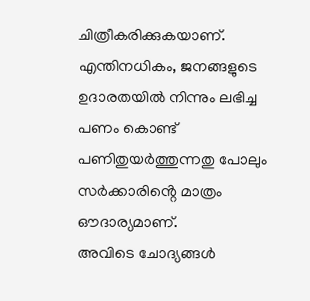ചിത്രീകരിക്കുകയാണ്. എന്തിനധികം, ജനങ്ങളുടെ ഉദാരതയിൽ നിന്നും ലഭിച്ച പണം കൊണ്ട് പണിതുയർത്തുന്നതു പോലും സർക്കാരിൻ്റെ മാത്രം ഔദാര്യമാണ്.
അവിടെ ചോദ്യങ്ങൾ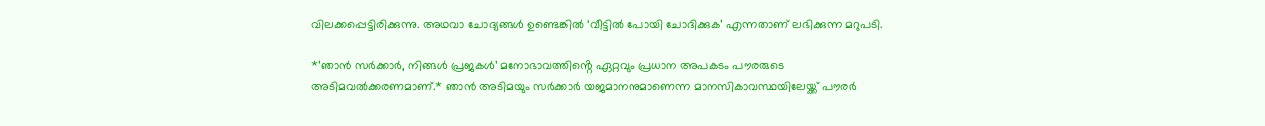വിലക്കപ്പെട്ടിരിക്കുന്നു. അഥവാ ചോദ്യങ്ങൾ ഉണ്ടെങ്കിൽ ‘വീട്ടിൽ പോയി ചോദിക്കുക’ എന്നതാണ് ലഭിക്കുന്ന മറുപടി.

*’ഞാൻ സർക്കാർ, നിങ്ങൾ പ്രജകൾ’ മനോഭാവത്തിൻ്റെ ഏറ്റവും പ്രധാന അപകടം പൗരരുടെ അടിമവൽക്കരണമാണ്.* ഞാൻ അടിമയും സർക്കാർ യജമാനനുമാണെന്ന മാനസികാവസ്ഥയിലേയ്ക്ക് പൗരർ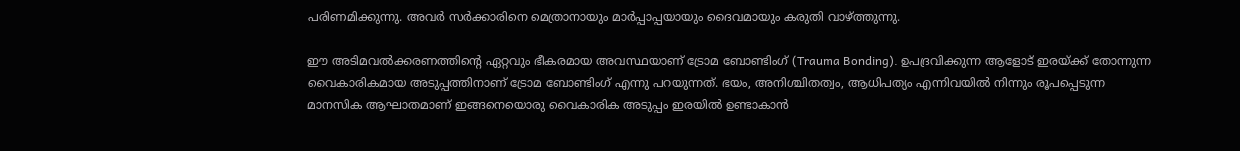പരിണമിക്കുന്നു. അവർ സർക്കാരിനെ മെത്രാനായും മാർപ്പാപ്പയായും ദൈവമായും കരുതി വാഴ്ത്തുന്നു.

ഈ അടിമവൽക്കരണത്തിൻ്റെ ഏറ്റവും ഭീകരമായ അവസ്ഥയാണ് ട്രോമ ബോണ്ടിംഗ് (Trauma Bonding). ഉപദ്രവിക്കുന്ന ആളോട് ഇരയ്ക്ക് തോന്നുന്ന വൈകാരികമായ അടുപ്പത്തിനാണ് ട്രോമ ബോണ്ടിംഗ് എന്നു പറയുന്നത്. ഭയം, അനിശ്ചിതത്വം, ആധിപത്യം എന്നിവയിൽ നിന്നും രൂപപ്പെടുന്ന മാനസിക ആഘാതമാണ് ഇങ്ങനെയൊരു വൈകാരിക അടുപ്പം ഇരയിൽ ഉണ്ടാകാൻ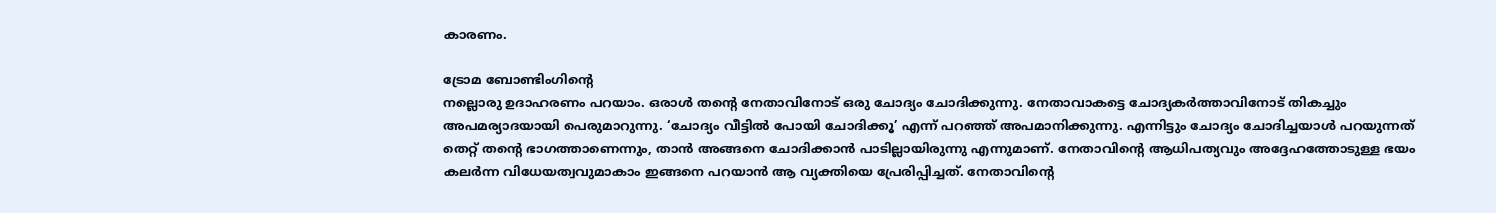കാരണം.

ട്രോമ ബോണ്ടിംഗിൻ്റെ
നല്ലൊരു ഉദാഹരണം പറയാം. ഒരാൾ തൻ്റെ നേതാവിനോട് ഒരു ചോദ്യം ചോദിക്കുന്നു. നേതാവാകട്ടെ ചോദ്യകർത്താവിനോട് തികച്ചും അപമര്യാദയായി പെരുമാറുന്നു. ‘ചോദ്യം വീട്ടിൽ പോയി ചോദിക്കൂ’ എന്ന് പറഞ്ഞ് അപമാനിക്കുന്നു. എന്നിട്ടും ചോദ്യം ചോദിച്ചയാൾ പറയുന്നത് തെറ്റ് തൻ്റെ ഭാഗത്താണെന്നും, താൻ അങ്ങനെ ചോദിക്കാൻ പാടില്ലായിരുന്നു എന്നുമാണ്. നേതാവിൻ്റെ ആധിപത്യവും അദ്ദേഹത്തോടുള്ള ഭയം കലർന്ന വിധേയത്വവുമാകാം ഇങ്ങനെ പറയാൻ ആ വ്യക്തിയെ പ്രേരിപ്പിച്ചത്. നേതാവിൻ്റെ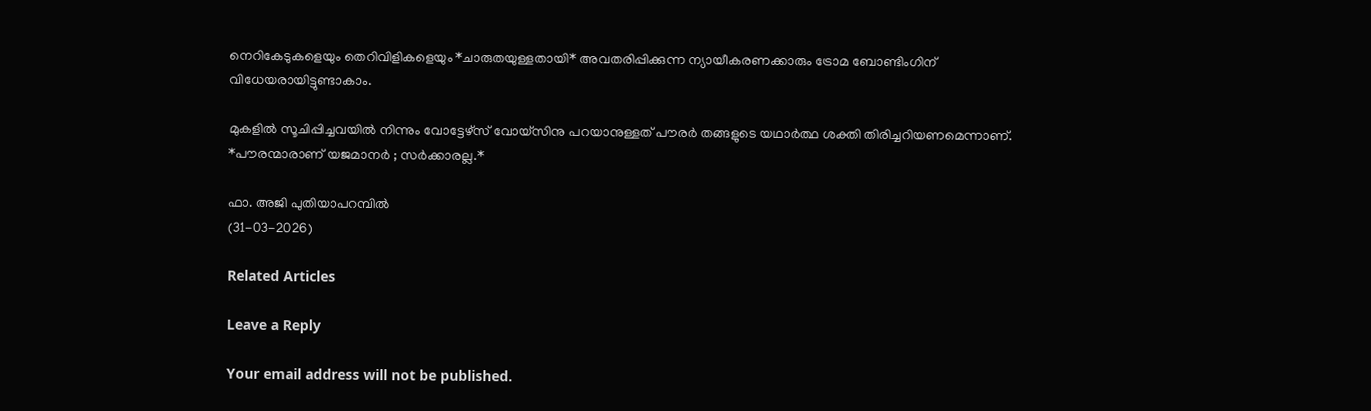നെറികേടുകളെയും തെറിവിളികളെയും *ചാരുതയുള്ളതായി* അവതരിപ്പിക്കുന്ന ന്യായീകരണക്കാരും ട്രോമ ബോണ്ടിംഗിന് വിധേയരായിട്ടുണ്ടാകാം.

മുകളിൽ സൂചിപ്പിച്ചവയിൽ നിന്നും വോട്ടേഴ്സ് വോയ്സിനു പറയാനുള്ളത് പൗരർ തങ്ങളുടെ യഥാർത്ഥ ശക്തി തിരിച്ചറിയണമെന്നാണ്. *പൗരന്മാരാണ് യജമാനർ ; സർക്കാരല്ല.*

ഫാ. അജി പുതിയാപറമ്പിൽ
(31-03-2026)

Related Articles

Leave a Reply

Your email address will not be published.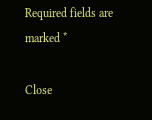Required fields are marked *

Close